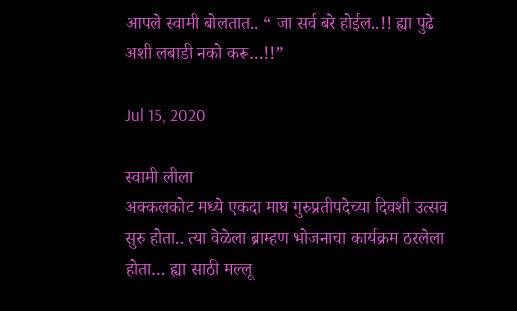आपले स्वामी बोलतात.. “ जा सर्व बरे होईल..!! ह्या पुढे अशी लबाडी नको करू…!!”

Jul 15, 2020

स्वामी लीला
अक्कलकोट मध्ये एकदा माघ गुरुप्रतीपदेच्या दिवशी उत्सव सुरु होता.. त्या वेळेला ब्राम्हण भोजनाचा कार्यक्रम ठरलेला होता… ह्या साठी मल्लू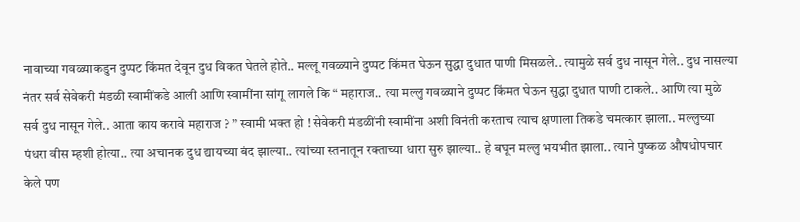नावाच्या गवळ्याकडुन दुप्पट किंमत देवून दुध विकत घेतले होते.. मल्लू गवळ्याने दुप्पट किंमत घेऊन सुद्धा दुधात पाणी मिसळले.. त्यामुळे सर्व दुध नासून गेले.. दुध नासल्या नंतर सर्व सेवेकरी मंडळी स्वामींकडे आली आणि स्वामींना सांगू लागले कि “ महाराज.. त्या मल्लु गवळ्याने दुप्पट किंमत घेऊन सुद्धा दुधात पाणी टाकले.. आणि त्या मुळे सर्व दुध नासून गेले.. आता काय करावे महाराज ? ” स्वामी भक्त हो ! सेवेकरी मंडळींनी स्वामींना अशी विनंती करताच त्याच क्षणाला तिकडे चमत्कार झाला.. मल्लुच्या पंधरा वीस म्हशी होत्या.. त्या अचानक दुध द्यायच्या बंद झाल्या.. त्यांच्या स्तनातून रक्ताच्या धारा सुरु झाल्या.. हे बघून मल्लु भयभीत झाला.. त्याने पुष्कळ औषधोपचार केले पण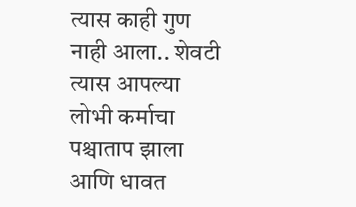त्यास काही गुण नाही आला.. शेवटी त्यास आपल्या लोभी कर्माचा पश्चाताप झाला आणि धावत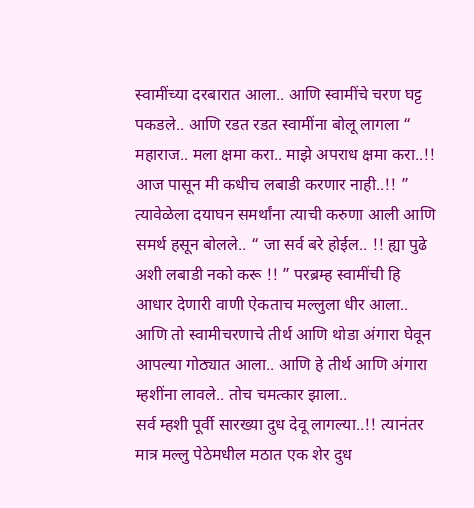स्वामींच्या दरबारात आला.. आणि स्वामींचे चरण घट्ट पकडले.. आणि रडत रडत स्वामींना बोलू लागला “ महाराज.. मला क्षमा करा.. माझे अपराध क्षमा करा..!! आज पासून मी कधीच लबाडी करणार नाही..!! ” त्यावेळेला दयाघन समर्थांना त्याची करुणा आली आणि समर्थ हसून बोलले.. “ जा सर्व बरे होईल.. !! ह्या पुढे अशी लबाडी नको करू !! ” परब्रम्ह स्वामींची हि आधार देणारी वाणी ऐकताच मल्लुला धीर आला.. आणि तो स्वामीचरणाचे तीर्थ आणि थोडा अंगारा घेवून आपल्या गोठ्यात आला.. आणि हे तीर्थ आणि अंगारा म्हशींना लावले.. तोच चमत्कार झाला..
सर्व म्हशी पूर्वी सारख्या दुध देवू लागल्या..!! त्यानंतर मात्र मल्लु पेठेमधील मठात एक शेर दुध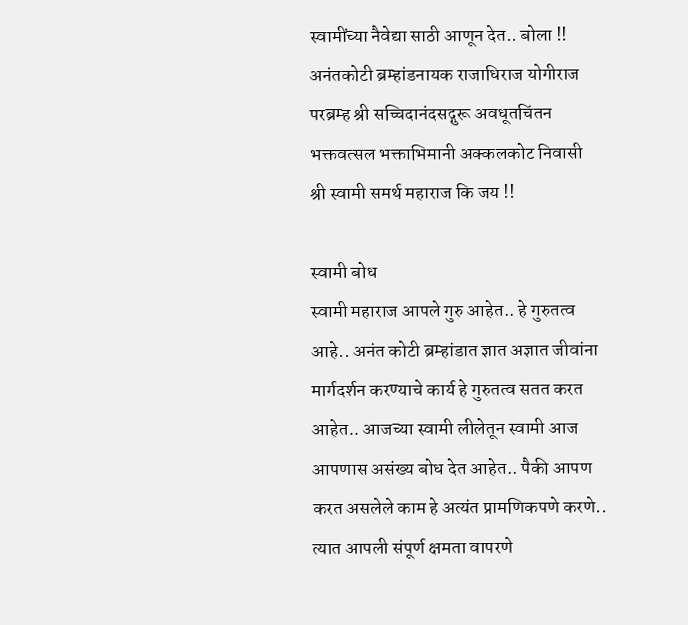स्वामींच्या नैवेद्या साठी आणून देत.. बोला !! अनंतकोटी ब्रम्हांडनायक राजाधिराज योगीराज परब्रम्ह श्री सच्चिदानंदसद्गुरू अवधूतचिंतन भक्तवत्सल भक्ताभिमानी अक्कलकोट निवासी
श्री स्वामी समर्थ महाराज कि जय !!

स्वामी बोध
स्वामी महाराज आपले गुरु आहेत.. हे गुरुतत्व आहे.. अनंत कोटी ब्रम्हांडात ज्ञात अज्ञात जीवांना मार्गदर्शन करण्याचे कार्य हे गुरुतत्व सतत करत आहेत.. आजच्या स्वामी लीलेतून स्वामी आज आपणास असंख्य बोध देत आहेत.. पैकी आपण करत असलेले काम हे अत्यंत प्रामणिकपणे करणे.. त्यात आपली संपूर्ण क्षमता वापरणे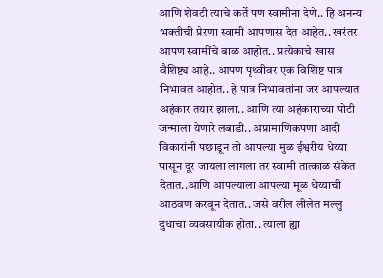आणि शेवटी त्याचे कर्ते पण स्वामीना देणे.. हि अनन्य भक्तीची प्रेरणा स्वामी आपणास देत आहेत.. खरंतर आपण स्वामींचे बाळ आहोत.. प्रत्येकाचे खास वैशिष्ट्य आहे.. आपण पृथ्वीवर एक विशिष्ट पात्र निभावत आहोत.. हे पात्र निभावतांना जर आपल्यात अहंकार तयार झाला.. आणि त्या अहंकाराच्या पोटी जन्माला येणारे लबाडी.. अप्रामाणिकपणा आदी विकारांनी पछाडून तो आपल्या मुळ ईश्वरीय धेय्या पासून दूर जायला लागला तर स्वामी तात्काळ संकेत देतात..आणि आपल्याला आपल्या मूळ धेय्याची आठवण करवून देतात.. जसे वरील लीलेत मल्लु दुधाचा व्यवसायीक होता.. त्याला ह्या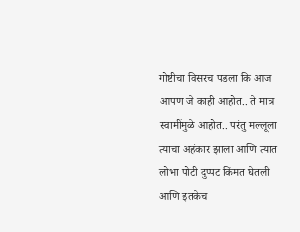गोष्टीचा विसरच पडला कि आज आपण जे काही आहोत.. ते मात्र स्वामींमुळे आहोत.. परंतु मल्लूला त्याचा अहंकार झाला आणि त्यात लोभा पोटी दुप्पट किंमत घेतली
आणि इतकेच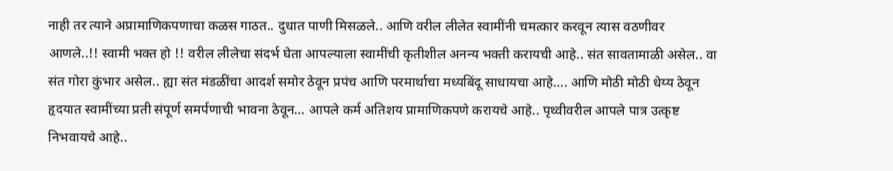नाही तर त्याने अप्रामाणिकपणाचा कळस गाठत.. दुधात पाणी मिसळले.. आणि वरील लीलेत स्वामींनी चमत्कार करवून त्यास वठणीवर आणले..!! स्वामी भक्त हो !! वरील लीलेचा संदर्भ घेता आपल्याला स्वामींची कृतीशील अनन्य भक्ती करायची आहे.. संत सावतामाळी असेल.. वा संत गोरा कुंभार असेल.. ह्या संत मंडळींचा आदर्श समोर ठेवून प्रपंच आणि परमार्थाचा मध्यबिंदू साधायचा आहे…. आणि मोठी मोठी धेय्य ठेवून हृदयात स्वामींच्या प्रती संपूर्ण समर्पणाची भावना ठेवून… आपले कर्म अतिशय प्रामाणिकपणे करायचे आहे.. पृथ्वीवरील आपले पात्र उत्कृष्ट निभवायचे आहे..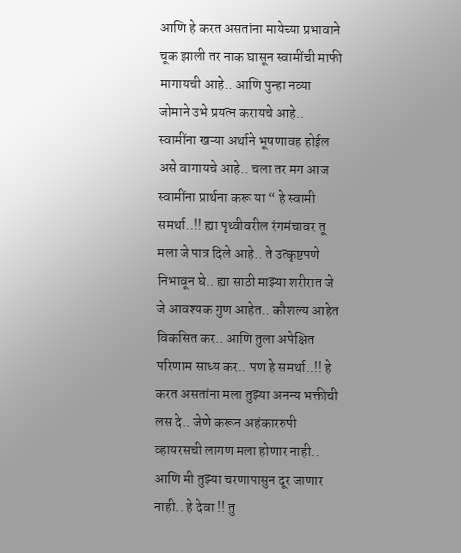आणि हे करत असतांना मायेच्या प्रभावाने चूक झाली तर नाक घासून स्वामींची माफी मागायची आहे.. आणि पुन्हा नव्या जोमाने उभे प्रयत्न करायचे आहे.. स्वामींना खऱ्या अर्थाने भूषणावह होईल असे वागायचे आहे.. चला तर मग आज स्वामींना प्रार्थना करू या “ हे स्वामी समर्था..!! ह्या पृथ्वीवरील रंगमंचावर तू मला जे पात्र दिले आहे.. ते उत्कृष्टपणे निभावून घे.. ह्या साठी माझ्या शरीरात जे जे आवश्यक गुण आहेत.. कौशल्य आहेत विकसित कर.. आणि तुला अपेक्षित परिणाम साध्य कर.. पण हे समर्था..!! हे करत असतांना मला तुझ्या अनन्य भक्तीची लस दे.. जेणे करून अहंकाररुपी व्हायरसची लागण मला होणार नाही.. आणि मी तुझ्या चरणापासुन दूर जाणार नाही.. हे देवा !! तु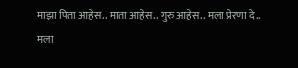माझा पिता आहेस.. माता आहेस.. गुरु आहेस.. मला प्रेरणा दे.. मला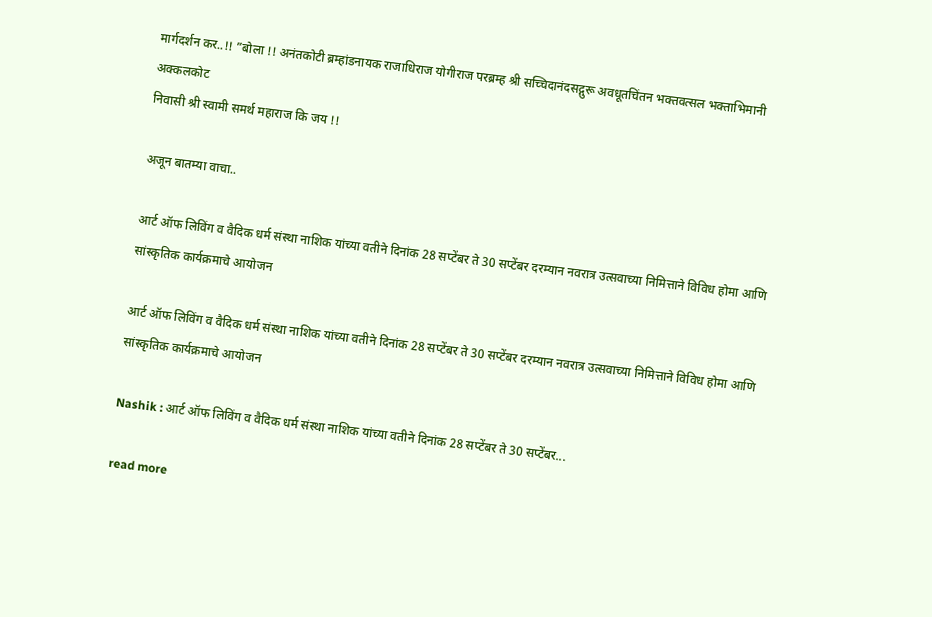मार्गदर्शन कर..!! ”बोला !! अनंतकोटी ब्रम्हांडनायक राजाधिराज योगीराज परब्रम्ह श्री सच्चिदानंदसद्गुरू अवधूतचिंतन भक्तवत्सल भक्ताभिमानी अक्कलकोट
निवासी श्री स्वामी समर्थ महाराज कि जय !!

अजून बातम्या वाचा..

आर्ट ऑफ लिविंग व वैदिक धर्म संस्था नाशिक यांच्या वतीने दिनांक 28 सप्टेंबर ते 30 सप्टेंबर दरम्यान नवरात्र उत्सवाच्या निमित्ताने विविध होमा आणि सांस्कृतिक कार्यक्रमाचे आयोजन

आर्ट ऑफ लिविंग व वैदिक धर्म संस्था नाशिक यांच्या वतीने दिनांक 28 सप्टेंबर ते 30 सप्टेंबर दरम्यान नवरात्र उत्सवाच्या निमित्ताने विविध होमा आणि सांस्कृतिक कार्यक्रमाचे आयोजन

Nashik : आर्ट ऑफ लिविंग व वैदिक धर्म संस्था नाशिक यांच्या वतीने दिनांक 28 सप्टेंबर ते 30 सप्टेंबर...

read more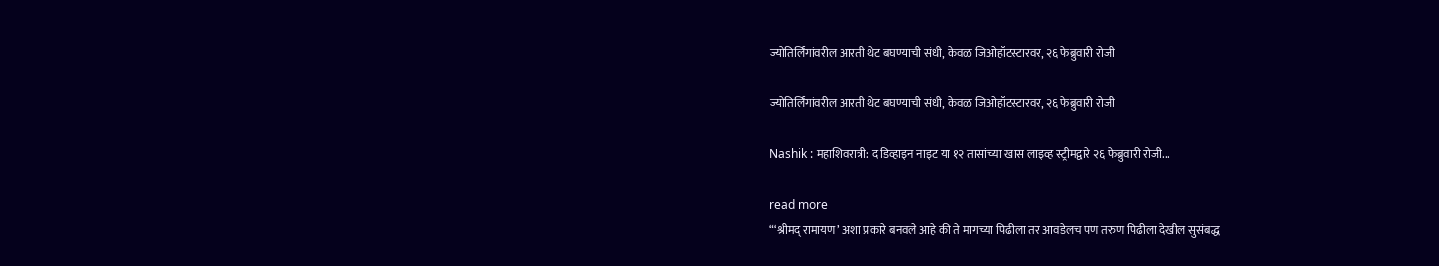ज्योतिर्लिंगांवरील आरती थेट बघण्याची संधी, केवळ जिओहॉटस्टारवर, २६ फेब्रुवारी रोजी

ज्योतिर्लिंगांवरील आरती थेट बघण्याची संधी, केवळ जिओहॉटस्टारवर, २६ फेब्रुवारी रोजी

Nashik : महाशिवरात्री: द डिव्हाइन नाइट या १२ तासांच्या खास लाइव्ह स्ट्रीमद्वारे २६ फेब्रुवारी रोजी...

read more
“‘श्रीमद् रामायण’ अशा प्रकारे बनवले आहे की ते मागच्या पिढीला तर आवडेलच पण तरुण पिढीला देखील सुसंबद्ध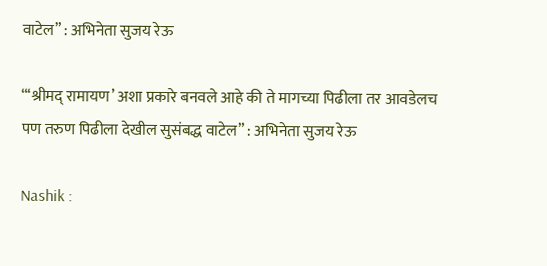वाटेल” : अभिनेता सुजय रेऊ

“‘श्रीमद् रामायण’ अशा प्रकारे बनवले आहे की ते मागच्या पिढीला तर आवडेलच पण तरुण पिढीला देखील सुसंबद्ध वाटेल” : अभिनेता सुजय रेऊ

Nashik :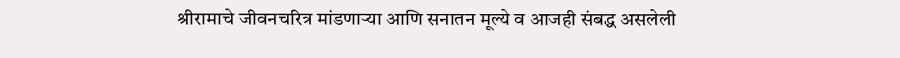श्रीरामाचे जीवनचरित्र मांडणाऱ्या आणि सनातन मूल्ये व आजही संबद्ध असलेली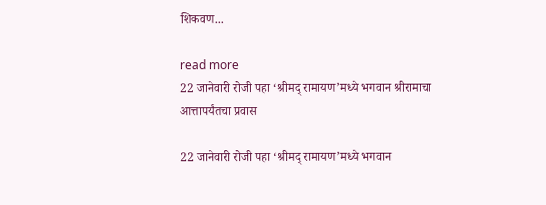शिकवण...

read more
22 जानेवारी रोजी पहा ‘श्रीमद् रामायण’मध्ये भगवान श्रीरामाचा आत्तापर्यंतचा प्रवास

22 जानेवारी रोजी पहा ‘श्रीमद् रामायण’मध्ये भगवान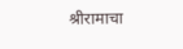श्रीरामाचा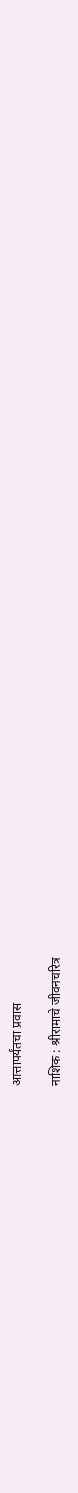आत्तापर्यंतचा प्रवास

नाशिक : श्रीरामाचे जीवनचरित्र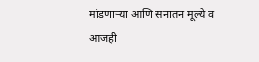मांडणाऱ्या आणि सनातन मूल्ये व आजही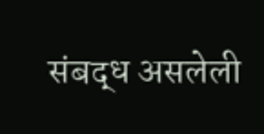संबद्ध असलेली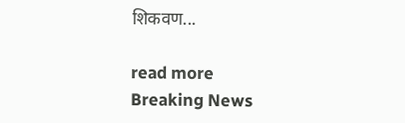शिकवण...

read more
Breaking News